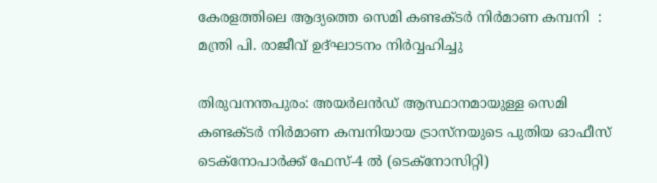കേരളത്തിലെ ആദ്യത്തെ സെമി കണ്ടക്ടര്‍ നിര്‍മാണ കമ്പനി  : മന്ത്രി പി. രാജീവ് ഉദ്ഘാടനം നിര്‍വ്വഹിച്ചു

തിരുവനന്തപുരം: അയര്‍ലന്‍ഡ് ആസ്ഥാനമായുള്ള സെമി കണ്ടക്ടര്‍ നിര്‍മാണ കമ്പനിയായ ട്രാസ്നയുടെ പുതിയ ഓഫീസ് ടെക്നോപാര്‍ക്ക് ഫേസ്-4 ല്‍ (ടെക്നോസിറ്റി)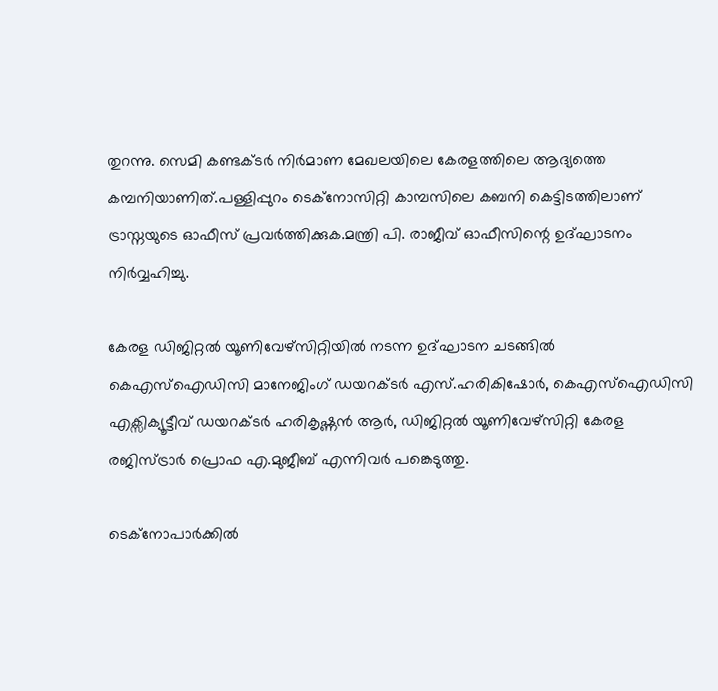തുറന്നു. സെമി കണ്ടക്ടര്‍ നിര്‍മാണ മേഖലയിലെ കേരളത്തിലെ ആദ്യത്തെ കമ്പനിയാണിത്.പള്ളിപ്പുറം ടെക്നോസിറ്റി കാമ്പസിലെ കബനി കെട്ടിടത്തിലാണ് ട്രാസ്നയുടെ ഓഫീസ് പ്രവര്‍ത്തിക്കുക.മന്ത്രി പി. രാജീവ് ഓഫീസിന്റെ ഉദ്ഘാടനം നിര്‍വ്വഹിച്ചു.

കേരള ഡിജിറ്റല്‍ യൂണിവേഴ്സിറ്റിയില്‍ നടന്ന ഉദ്ഘാടന ചടങ്ങില്‍ കെഎസ്ഐഡിസി മാനേജിംഗ് ഡയറക്ടര്‍ എസ്.ഹരികിഷോര്‍, കെഎസ്ഐഡിസി എക്സിക്യൂട്ടീവ് ഡയറക്ടര്‍ ഹരികൃഷ്ണന്‍ ആര്‍, ഡിജിറ്റല്‍ യൂണിവേഴ്സിറ്റി കേരള രജിസ്ട്രാര്‍ പ്രൊഫ എ.മുജീബ് എന്നിവര്‍ പങ്കെടുത്തു.

ടെക്നോപാര്‍ക്കില്‍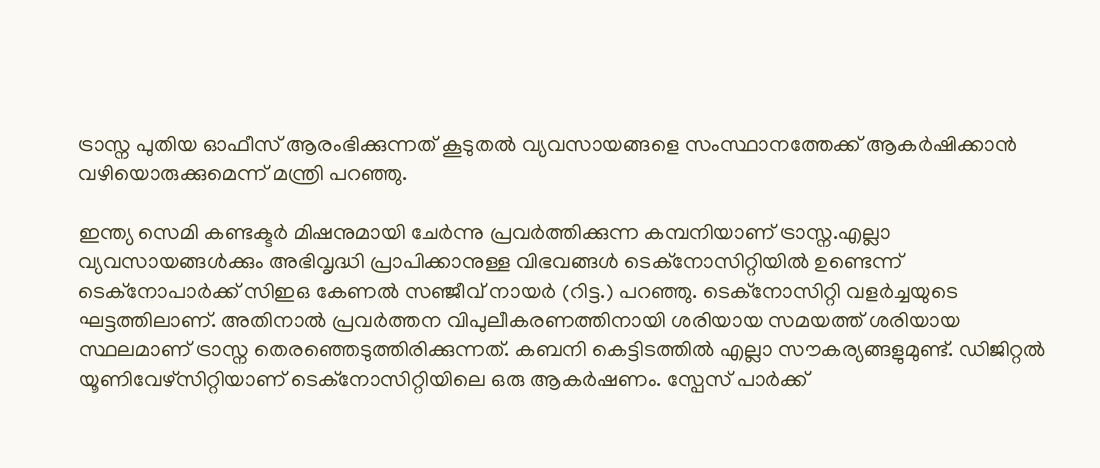ട്രാസ്ന പുതിയ ഓഫീസ് ആരംഭിക്കുന്നത് കൂടുതല്‍ വ്യവസായങ്ങളെ സംസ്ഥാനത്തേക്ക് ആകര്‍ഷിക്കാന്‍ വഴിയൊരുക്കുമെന്ന് മന്ത്രി പറഞ്ഞു.

ഇന്ത്യ സെമി കണ്ടക്ടര്‍ മിഷനുമായി ചേര്‍ന്നു പ്രവര്‍ത്തിക്കുന്ന കമ്പനിയാണ് ട്രാസ്ന.എല്ലാ വ്യവസായങ്ങള്‍ക്കും അഭിവൃദ്ധി പ്രാപിക്കാനുള്ള വിഭവങ്ങള്‍ ടെക്നോസിറ്റിയില്‍ ഉണ്ടെന്ന് ടെക്നോപാര്‍ക്ക് സിഇഒ കേണല്‍ സഞ്ജീവ് നായര്‍ (റിട്ട.) പറഞ്ഞു. ടെക്നോസിറ്റി വളര്‍ച്ചയുടെ ഘട്ടത്തിലാണ്. അതിനാല്‍ പ്രവര്‍ത്തന വിപുലീകരണത്തിനായി ശരിയായ സമയത്ത് ശരിയായ സ്ഥലമാണ് ട്രാസ്ന തെരഞ്ഞെടുത്തിരിക്കുന്നത്. കബനി കെട്ടിടത്തില്‍ എല്ലാ സൗകര്യങ്ങളുമുണ്ട്. ഡിജിറ്റല്‍ യൂണിവേഴ്സിറ്റിയാണ് ടെക്നോസിറ്റിയിലെ ഒരു ആകര്‍ഷണം. സ്പേസ് പാര്‍ക്ക്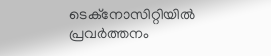ടെക്നോസിറ്റിയില്‍ പ്രവര്‍ത്തനം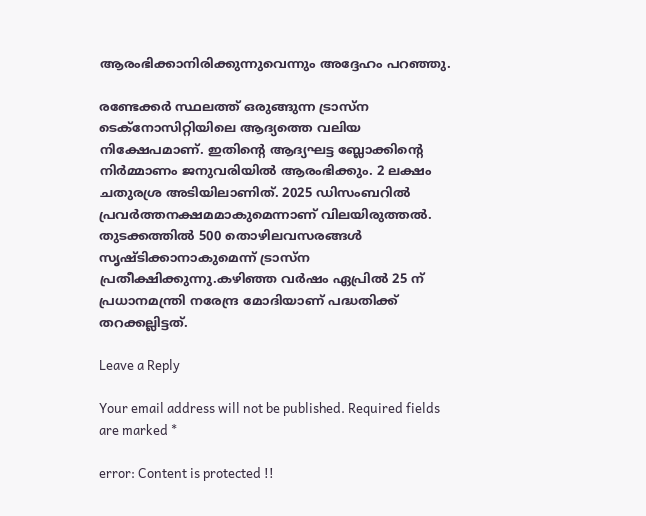ആരംഭിക്കാനിരിക്കുന്നുവെന്നും അദ്ദേഹം പറഞ്ഞു.

രണ്ടേക്കര്‍ സ്ഥലത്ത് ഒരുങ്ങുന്ന ട്രാസ്ന ടെക്നോസിറ്റിയിലെ ആദ്യത്തെ വലിയ നിക്ഷേപമാണ്. ഇതിന്റെ ആദ്യഘട്ട ബ്ലോക്കിന്റെ നിര്‍മ്മാണം ജനുവരിയില്‍ ആരംഭിക്കും. 2 ലക്ഷം ചതുരശ്ര അടിയിലാണിത്. 2025 ഡിസംബറില്‍ പ്രവര്‍ത്തനക്ഷമമാകുമെന്നാണ് വിലയിരുത്തല്‍. തുടക്കത്തില്‍ 500 തൊഴിലവസരങ്ങള്‍ സൃഷ്ടിക്കാനാകുമെന്ന് ട്രാസ്ന പ്രതീക്ഷിക്കുന്നു.കഴിഞ്ഞ വര്‍ഷം ഏപ്രില്‍ 25 ന് പ്രധാനമന്ത്രി നരേന്ദ്ര മോദിയാണ് പദ്ധതിക്ക് തറക്കല്ലിട്ടത്.

Leave a Reply

Your email address will not be published. Required fields are marked *

error: Content is protected !!